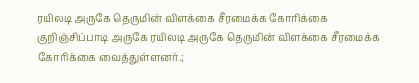ரயிலடி அருகே தெருமின் விளக்கை சீரமைக்க கோரிக்கை
குறிஞ்சிப்பாடி அருகே ரயிலடி அருகே தெருமின் விளக்கை சீரமைக்க கோரிக்கை வைத்துள்ளனர்.;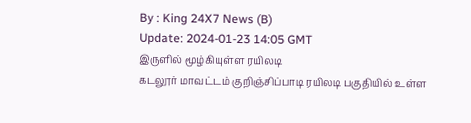By : King 24X7 News (B)
Update: 2024-01-23 14:05 GMT
இருளில் மூழ்கியுள்ள ரயிலடி
கடலூர் மாவட்டம் குறிஞ்சிப்பாடி ரயிலடி பகுதியில் உள்ள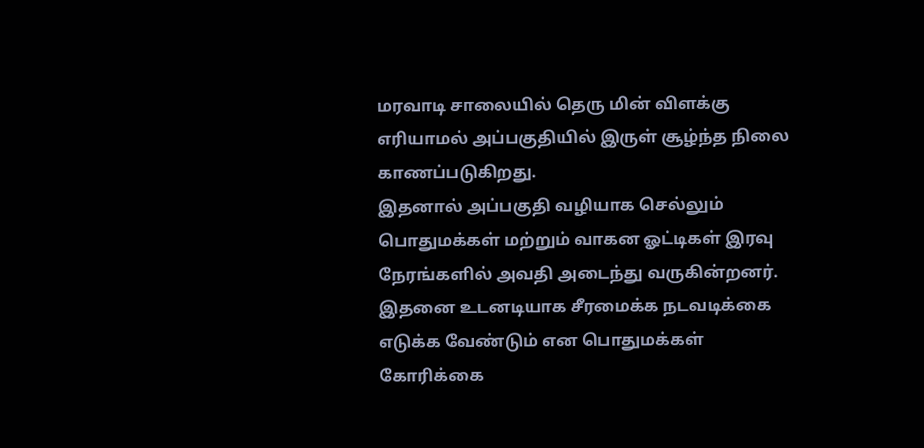மரவாடி சாலையில் தெரு மின் விளக்கு எரியாமல் அப்பகுதியில் இருள் சூழ்ந்த நிலை காணப்படுகிறது.
இதனால் அப்பகுதி வழியாக செல்லும் பொதுமக்கள் மற்றும் வாகன ஓட்டிகள் இரவு நேரங்களில் அவதி அடைந்து வருகின்றனர். இதனை உடனடியாக சீரமைக்க நடவடிக்கை எடுக்க வேண்டும் என பொதுமக்கள் கோரிக்கை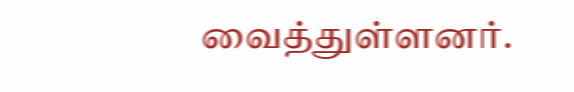வைத்துள்ளனர்.